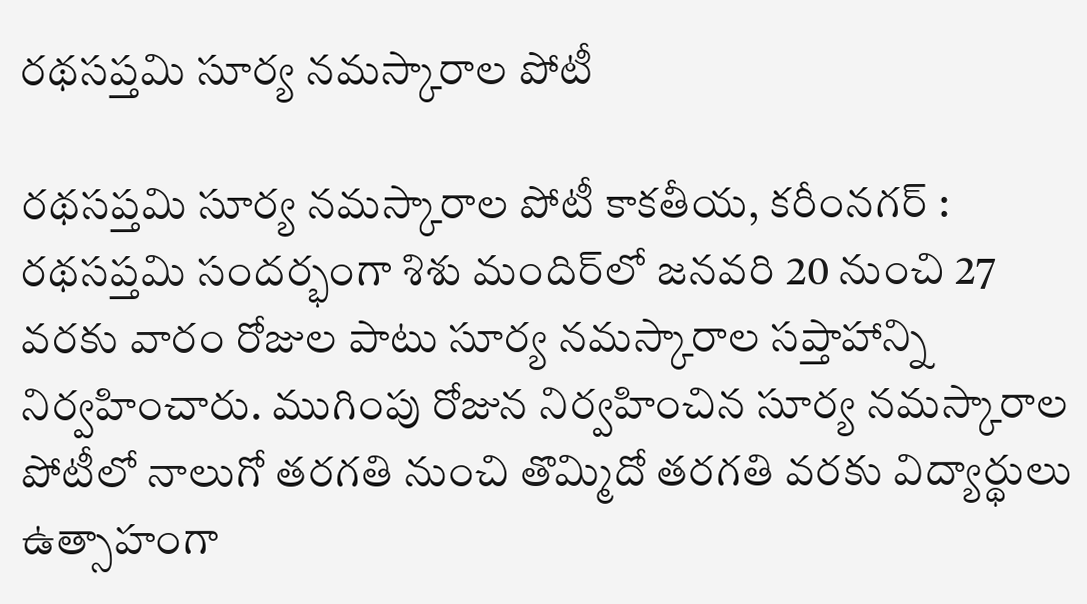రథసప్తమి సూర్య నమస్కారాల పోటీ

రథసప్తమి సూర్య నమస్కారాల పోటీ కాకతీయ, కరీంనగర్ : రథసప్తమి సందర్భంగా శిశు మందిర్‌లో జనవరి 20 నుంచి 27 వరకు వారం రోజుల పాటు సూర్య నమస్కారాల సప్తాహాన్ని నిర్వహించారు. ముగింపు రోజున నిర్వహించిన సూర్య నమస్కారాల పోటీలో నాలుగో తరగతి నుంచి తొమ్మిదో తరగతి వరకు విద్యార్థులు ఉత్సాహంగా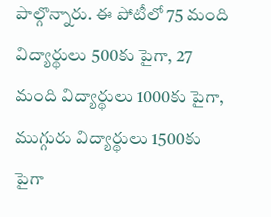పాల్గొన్నారు. ఈ పోటీలో 75 మంది విద్యార్థులు 500కు పైగా, 27 మంది విద్యార్థులు 1000కు పైగా, ముగ్గురు విద్యార్థులు 1500కు పైగా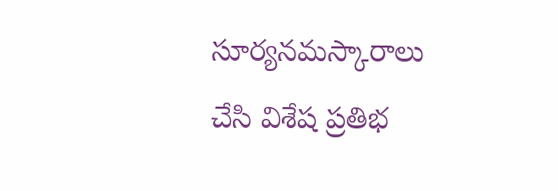సూర్యనమస్కారాలు చేసి విశేష ప్రతిభ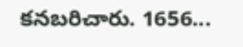కనబరిచారు. 1656...